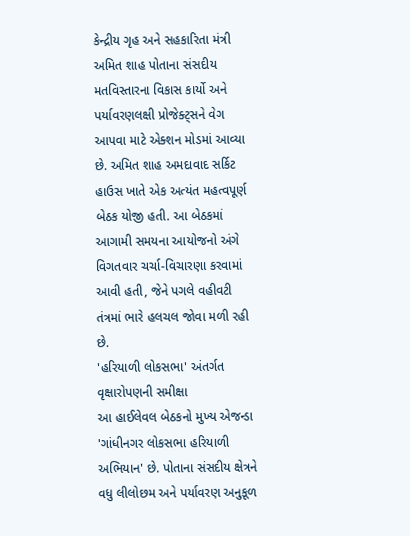કેન્દ્રીય ગૃહ અને સહકારિતા મંત્રી અમિત શાહ પોતાના સંસદીય મતવિસ્તારના વિકાસ કાર્યો અને પર્યાવરણલક્ષી પ્રોજેક્ટ્સને વેગ આપવા માટે એક્શન મોડમાં આવ્યા છે. અમિત શાહ અમદાવાદ સર્કિટ હાઉસ ખાતે એક અત્યંત મહત્વપૂર્ણ બેઠક યોજી હતી. આ બેઠકમાં આગામી સમયના આયોજનો અંગે વિગતવાર ચર્ચા-વિચારણા કરવામાં આવી હતી, જેને પગલે વહીવટી તંત્રમાં ભારે હલચલ જોવા મળી રહી છે.
'હરિયાળી લોકસભા' અંતર્ગત વૃક્ષારોપણની સમીક્ષા
આ હાઈલેવલ બેઠકનો મુખ્ય એજન્ડા 'ગાંધીનગર લોકસભા હરિયાળી અભિયાન' છે. પોતાના સંસદીય ક્ષેત્રને વધુ લીલોછમ અને પર્યાવરણ અનુકૂળ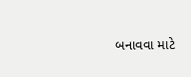બનાવવા માટે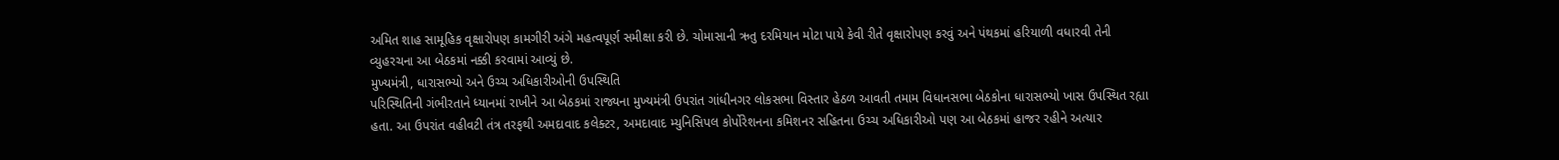અમિત શાહ સામૂહિક વૃક્ષારોપણ કામગીરી અંગે મહત્વપૂર્ણ સમીક્ષા કરી છે. ચોમાસાની ઋતુ દરમિયાન મોટા પાયે કેવી રીતે વૃક્ષારોપણ કરવું અને પંથકમાં હરિયાળી વધારવી તેની વ્યુહરચના આ બેઠકમાં નક્કી કરવામાં આવ્યું છે.
મુખ્યમંત્રી, ધારાસભ્યો અને ઉચ્ચ અધિકારીઓની ઉપસ્થિતિ
પરિસ્થિતિની ગંભીરતાને ધ્યાનમાં રાખીને આ બેઠકમાં રાજ્યના મુખ્યમંત્રી ઉપરાંત ગાંધીનગર લોકસભા વિસ્તાર હેઠળ આવતી તમામ વિધાનસભા બેઠકોના ધારાસભ્યો ખાસ ઉપસ્થિત રહ્યા હતા. આ ઉપરાંત વહીવટી તંત્ર તરફથી અમદાવાદ કલેક્ટર, અમદાવાદ મ્યુનિસિપલ કોર્પોરેશનના કમિશનર સહિતના ઉચ્ચ અધિકારીઓ પણ આ બેઠકમાં હાજર રહીને અત્યાર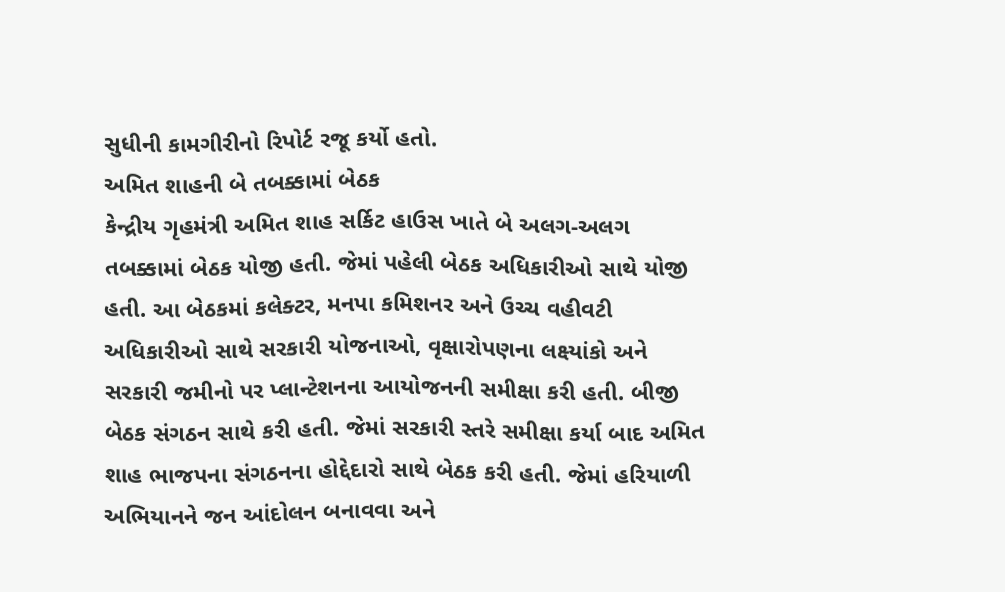સુધીની કામગીરીનો રિપોર્ટ રજૂ કર્યો હતો.
અમિત શાહની બે તબક્કામાં બેઠક
કેન્દ્રીય ગૃહમંત્રી અમિત શાહ સર્કિટ હાઉસ ખાતે બે અલગ-અલગ તબક્કામાં બેઠક યોજી હતી. જેમાં પહેલી બેઠક અધિકારીઓ સાથે યોજી હતી. આ બેઠકમાં કલેક્ટર, મનપા કમિશનર અને ઉચ્ચ વહીવટી અધિકારીઓ સાથે સરકારી યોજનાઓ, વૃક્ષારોપણના લક્ષ્યાંકો અને સરકારી જમીનો પર પ્લાન્ટેશનના આયોજનની સમીક્ષા કરી હતી. બીજી બેઠક સંગઠન સાથે કરી હતી. જેમાં સરકારી સ્તરે સમીક્ષા કર્યા બાદ અમિત શાહ ભાજપના સંગઠનના હોદ્દેદારો સાથે બેઠક કરી હતી. જેમાં હરિયાળી અભિયાનને જન આંદોલન બનાવવા અને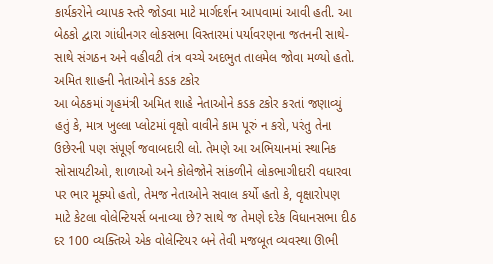કાર્યકરોને વ્યાપક સ્તરે જોડવા માટે માર્ગદર્શન આપવામાં આવી હતી. આ બેઠકો દ્વારા ગાંધીનગર લોકસભા વિસ્તારમાં પર્યાવરણના જતનની સાથે-સાથે સંગઠન અને વહીવટી તંત્ર વચ્ચે અદભુત તાલમેલ જોવા મળ્યો હતો.
અમિત શાહની નેતાઓને કડક ટકોર
આ બેઠકમાં ગૃહમંત્રી અમિત શાહે નેતાઓને કડક ટકોર કરતાં જણાવ્યું હતું કે, માત્ર ખુલ્લા પ્લોટમાં વૃક્ષો વાવીને કામ પૂરું ન કરો, પરંતુ તેના ઉછેરની પણ સંપૂર્ણ જવાબદારી લો. તેમણે આ અભિયાનમાં સ્થાનિક સોસાયટીઓ, શાળાઓ અને કોલેજોને સાંકળીને લોકભાગીદારી વધારવા પર ભાર મૂક્યો હતો, તેમજ નેતાઓને સવાલ કર્યો હતો કે, વૃક્ષારોપણ માટે કેટલા વોલેન્ટિયર્સ બનાવ્યા છે? સાથે જ તેમણે દરેક વિધાનસભા દીઠ દર 100 વ્યક્તિએ એક વોલેન્ટિયર બને તેવી મજબૂત વ્યવસ્થા ઊભી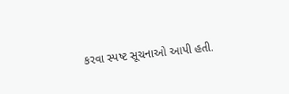કરવા સ્પષ્ટ સૂચનાઓ આપી હતી.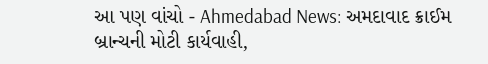આ પણ વાંચો - Ahmedabad News: અમદાવાદ ક્રાઈમ બ્રાન્ચની મોટી કાર્યવાહી,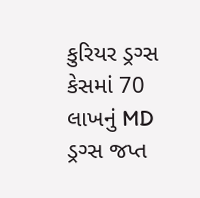કુરિયર ડ્રગ્સ કેસમાં 70 લાખનું MD ડ્રગ્સ જપ્ત